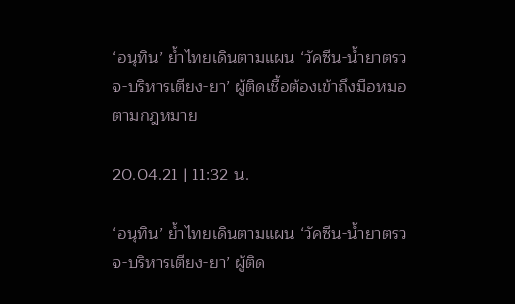‘อนุทิน’ ย้ำไทยเดินตามแผน ‘วัคซีน-น้ำยาตรวจ-บริหารเตียง-ยา’ ผู้ติดเชื้อต้องเข้าถึงมือหมอตามกฎหมาย

20.04.21 | 11:32 น.

‘อนุทิน’ ย้ำไทยเดินตามแผน ‘วัคซีน-น้ำยาตรวจ-บริหารเตียง-ยา’ ผู้ติด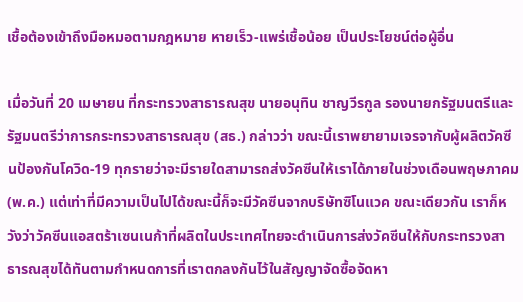เชื้อต้องเข้าถึงมือหมอตามกฎหมาย หายเร็ว-แพร่เชื้อน้อย เป็นประโยชน์ต่อผู้อื่น

เมื่อวันที่ 20 เมษายน ที่กระทรวงสาธารณสุข นายอนุทิน ชาญวีรกูล รองนายกรัฐมนตรีและรัฐมนตรีว่าการกระทรวงสาธารณสุข (สธ.) กล่าวว่า ขณะนี้เราพยายามเจรจากับผู้ผลิตวัคซีนป้องกันโควิด-19 ทุกรายว่าจะมีรายใดสามารถส่งวัคซีนให้เราได้ภายในช่วงเดือนพฤษภาคม (พ.ค.) แต่เท่าที่มีความเป็นไปได้ขณะนี้ก็จะมีวัคซีนจากบริษัทซิโนแวค ขณะเดียวกัน เราก็หวังว่าวัคซีนแอสตร้าเซนเนก้าที่ผลิตในประเทศไทยจะดำเนินการส่งวัคซีนให้กับกระทรวงสาธารณสุขได้ทันตามกำหนดการที่เราตกลงกันไว้ในสัญญาจัดซื้อจัดหา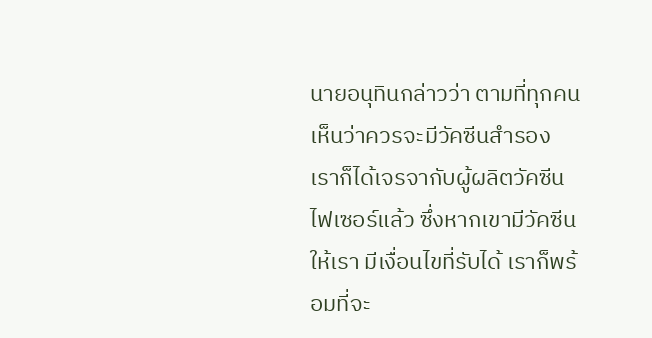นายอนุทินกล่าวว่า ตามที่ทุกคนเห็นว่าควรจะมีวัคซีนสำรอง เราก็ได้เจรจากับผู้ผลิตวัคซีนไฟเซอร์แล้ว ซึ่งหากเขามีวัคซีนให้เรา มีเงื่อนไขที่รับได้ เราก็พร้อมที่จะ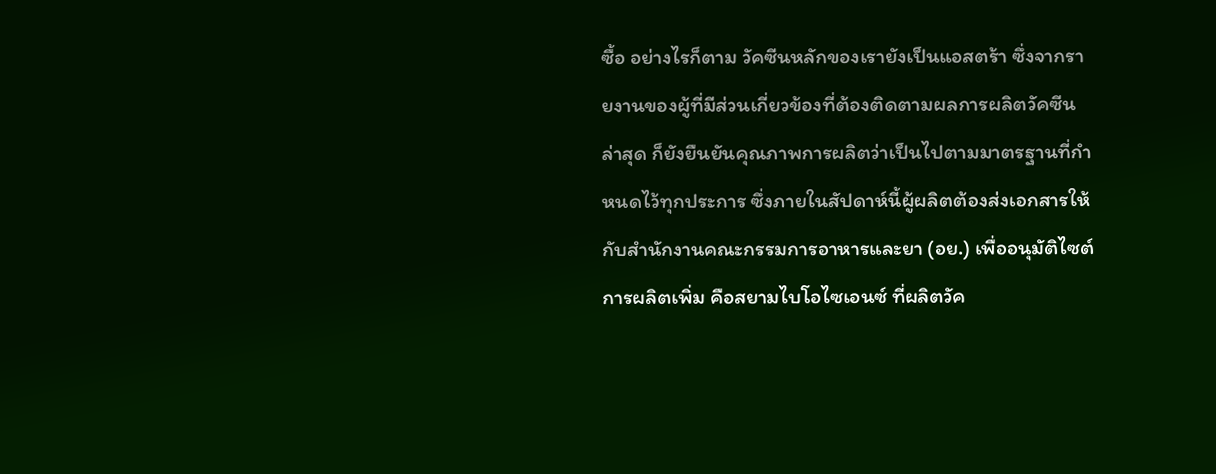ซื้อ อย่างไรก็ตาม วัคซีนหลักของเรายังเป็นแอสตร้า ซึ่งจากรายงานของผู้ที่มีส่วนเกี่ยวข้องที่ต้องติดตามผลการผลิตวัคซีน ล่าสุด ก็ยังยืนยันคุณภาพการผลิตว่าเป็นไปตามมาตรฐานที่กำหนดไว้ทุกประการ ซึ่งภายในสัปดาห์นี้ผู้ผลิตต้องส่งเอกสารให้กับสำนักงานคณะกรรมการอาหารและยา (อย.) เพื่ออนุมัติไซต์การผลิตเพิ่ม คือสยามไบโอไซเอนซ์ ที่ผลิตวัค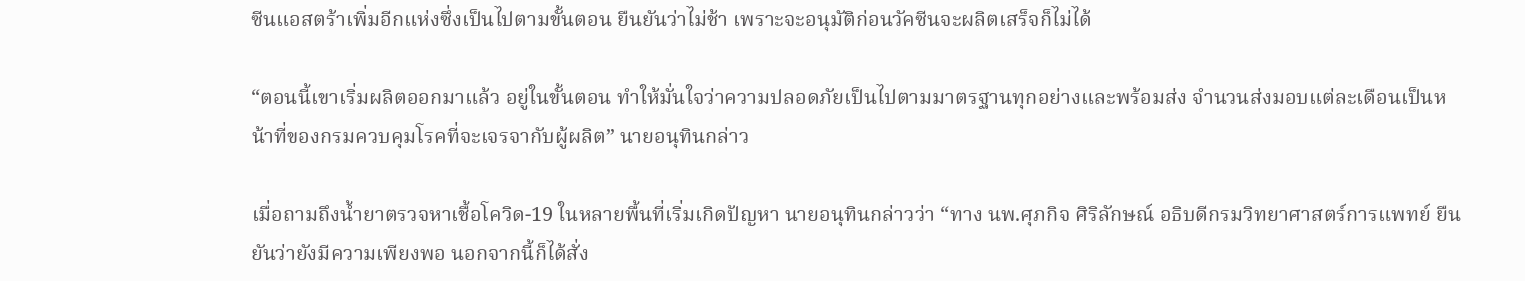ซีนแอสตร้าเพิ่มอีกแห่งซึ่งเป็นไปตามขั้นตอน ยืนยันว่าไม่ช้า เพราะจะอนุมัติก่อนวัคซีนจะผลิตเสร็จก็ไม่ได้

“ตอนนี้เขาเริ่มผลิตออกมาแล้ว อยู่ในขั้นตอน ทำให้มั่นใจว่าความปลอดภัยเป็นไปตามมาตรฐานทุกอย่างและพร้อมส่ง จำนวนส่งมอบแต่ละเดือนเป็นหน้าที่ของกรมควบคุมโรคที่จะเจรจากับผู้ผลิต” นายอนุทินกล่าว

เมื่อถามถึงน้ำยาตรวจหาเชื้อโควิด-19 ในหลายพื้นที่เริ่มเกิดปัญหา นายอนุทินกล่าวว่า “ทาง นพ.ศุภกิจ ศิริลักษณ์ อธิบดีกรมวิทยาศาสตร์การแพทย์ ยืนยันว่ายังมีความเพียงพอ นอกจากนี้ก็ได้สั่ง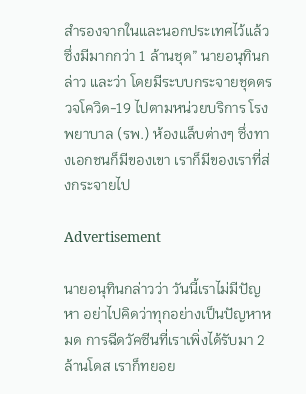สำรองจากในและนอกประเทศไว้แล้ว ซึ่งมีมากกว่า 1 ล้านชุด” นายอนุทินกล่าว และว่า โดยมีระบบกระจายชุดตรวจโควิด-19 ไปตามหน่วยบริการ โรงพยาบาล (รพ.) ห้องแล็บต่างๆ ซึ่งทางเอกชนก็มีของเขา เราก็มีของเราที่ส่งกระจายไป

Advertisement

นายอนุทินกล่าวว่า วันนี้เราไม่มีปัญหา อย่าไปคิดว่าทุกอย่างเป็นปัญหาหมด การฉีดวัคซีนที่เราเพิ่งได้รับมา 2 ล้านโดส เราก็ทยอย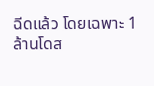ฉีดแล้ว โดยเฉพาะ 1 ล้านโดส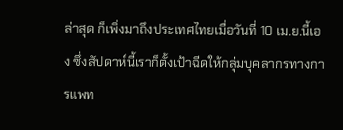ล่าสุด ก็เพิ่งมาถึงประเทศไทยเมื่อวันที่ 10 เม.ย.นี้เอง ซึ่งสัปดาห์นี้เราก็ตั้งเป้าฉีดให้กลุ่มบุคลากรทางการแพท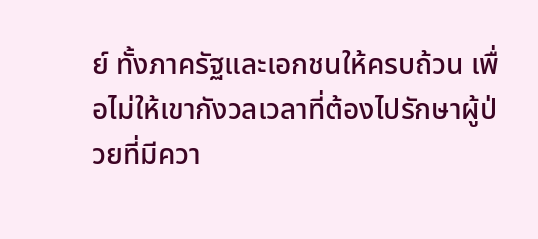ย์ ทั้งภาครัฐและเอกชนให้ครบถ้วน เพื่อไม่ให้เขากังวลเวลาที่ต้องไปรักษาผู้ป่วยที่มีควา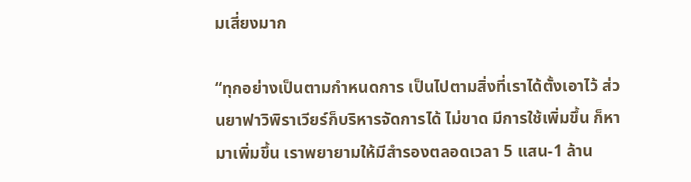มเสี่ยงมาก

“ทุกอย่างเป็นตามกำหนดการ เป็นไปตามสิ่งที่เราได้ตั้งเอาไว้ ส่วนยาฟาวิพิราเวียร์ก็บริหารจัดการได้ ไม่ขาด มีการใช้เพิ่มขึ้น ก็หามาเพิ่มขึ้น เราพยายามให้มีสำรองตลอดเวลา 5 แสน-1 ล้าน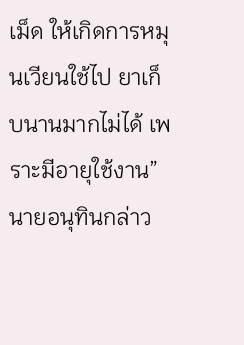เม็ด ให้เกิดการหมุนเวียนใช้ไป ยาเก็บนานมากไม่ได้ เพราะมีอายุใช้งาน” นายอนุทินกล่าว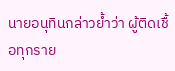นายอนุทินกล่าวย้ำว่า ผู้ติดเชื้อทุกราย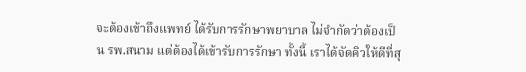จะต้องเข้าถึงแพทย์ ได้รับการรักษาพยาบาล ไม่จำกัดว่าต้องเป็น รพ.สนาม แต่ต้องได้เข้ารับการรักษา ทั้งนี้ เราได้จัดคิวให้ดีที่สุ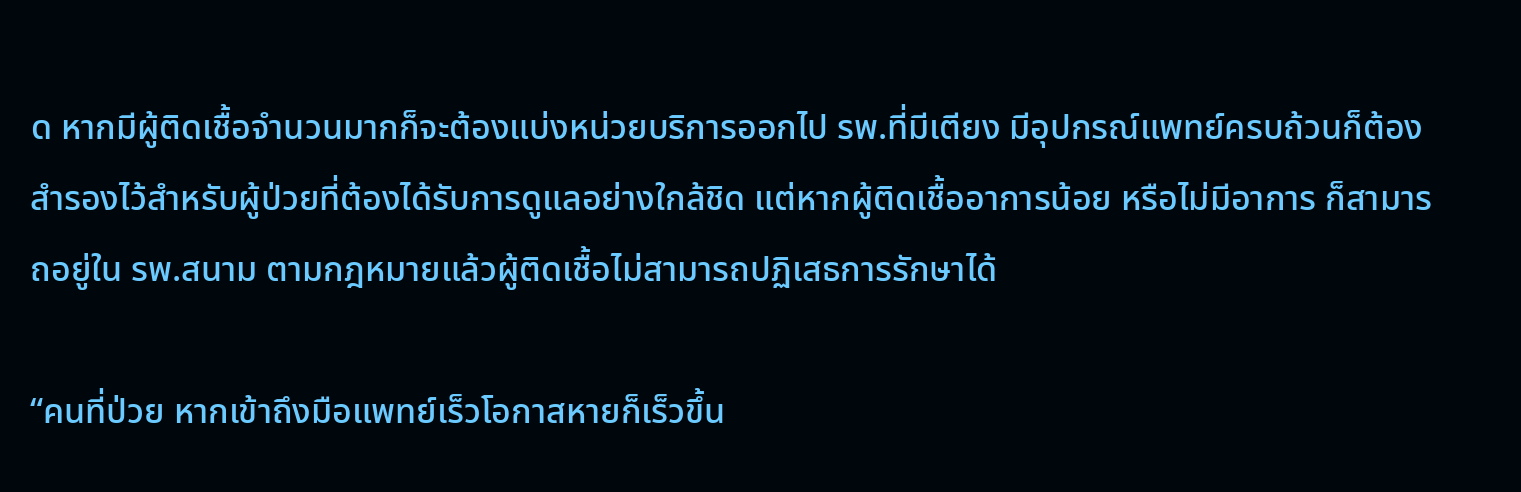ด หากมีผู้ติดเชื้อจำนวนมากก็จะต้องแบ่งหน่วยบริการออกไป รพ.ที่มีเตียง มีอุปกรณ์แพทย์ครบถ้วนก็ต้องสำรองไว้สำหรับผู้ป่วยที่ต้องได้รับการดูแลอย่างใกล้ชิด แต่หากผู้ติดเชื้ออาการน้อย หรือไม่มีอาการ ก็สามารถอยู่ใน รพ.สนาม ตามกฎหมายแล้วผู้ติดเชื้อไม่สามารถปฏิเสธการรักษาได้

“คนที่ป่วย หากเข้าถึงมือแพทย์เร็วโอกาสหายก็เร็วขึ้น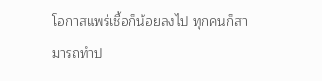โอกาสแพร่เชื้อก็น้อยลงไป ทุกคนก็สามารถทำป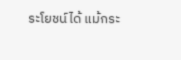ระโยชน์ได้ แม้กระ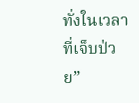ทั่งในเวลาที่เจ็บป่วย”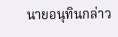นายอนุทินกล่าว